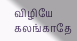விழியே கலங்காதே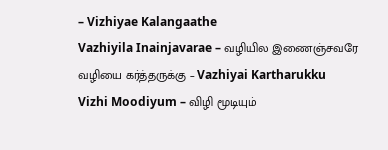– Vizhiyae Kalangaathe
Vazhiyila Inainjavarae – வழியில இணைஞ்சவரே
வழியை கர்த்தருக்கு – Vazhiyai Kartharukku
Vizhi Moodiyum – விழி மூடியும்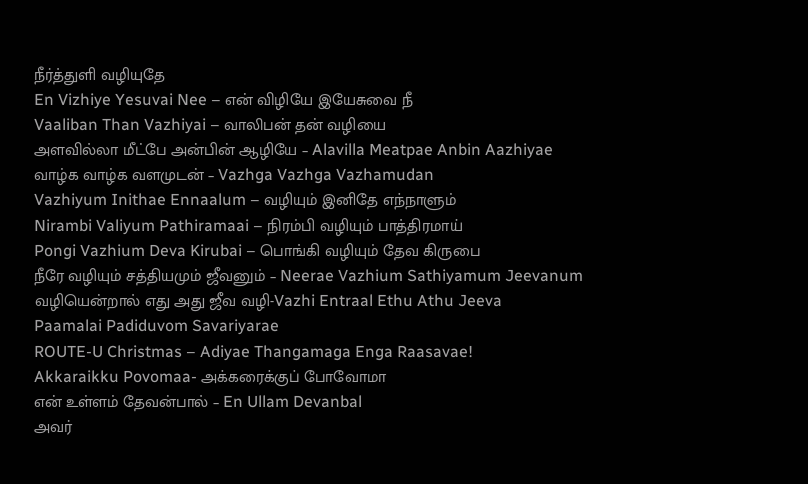நீர்த்துளி வழியுதே
En Vizhiye Yesuvai Nee – என் விழியே இயேசுவை நீ
Vaaliban Than Vazhiyai – வாலிபன் தன் வழியை
அளவில்லா மீட்பே அன்பின் ஆழியே – Alavilla Meatpae Anbin Aazhiyae
வாழ்க வாழ்க வளமுடன் – Vazhga Vazhga Vazhamudan
Vazhiyum Inithae Ennaalum – வழியும் இனிதே எந்நாளும்
Nirambi Valiyum Pathiramaai – நிரம்பி வழியும் பாத்திரமாய்
Pongi Vazhium Deva Kirubai – பொங்கி வழியும் தேவ கிருபை
நீரே வழியும் சத்தியமும் ஜீவனும் – Neerae Vazhium Sathiyamum Jeevanum
வழியென்றால் எது அது ஜீவ வழி-Vazhi Entraal Ethu Athu Jeeva
Paamalai Padiduvom Savariyarae
ROUTE-U Christmas – Adiyae Thangamaga Enga Raasavae!
Akkaraikku Povomaa- அக்கரைக்குப் போவோமா
என் உள்ளம் தேவன்பால் – En Ullam Devanbal
அவர்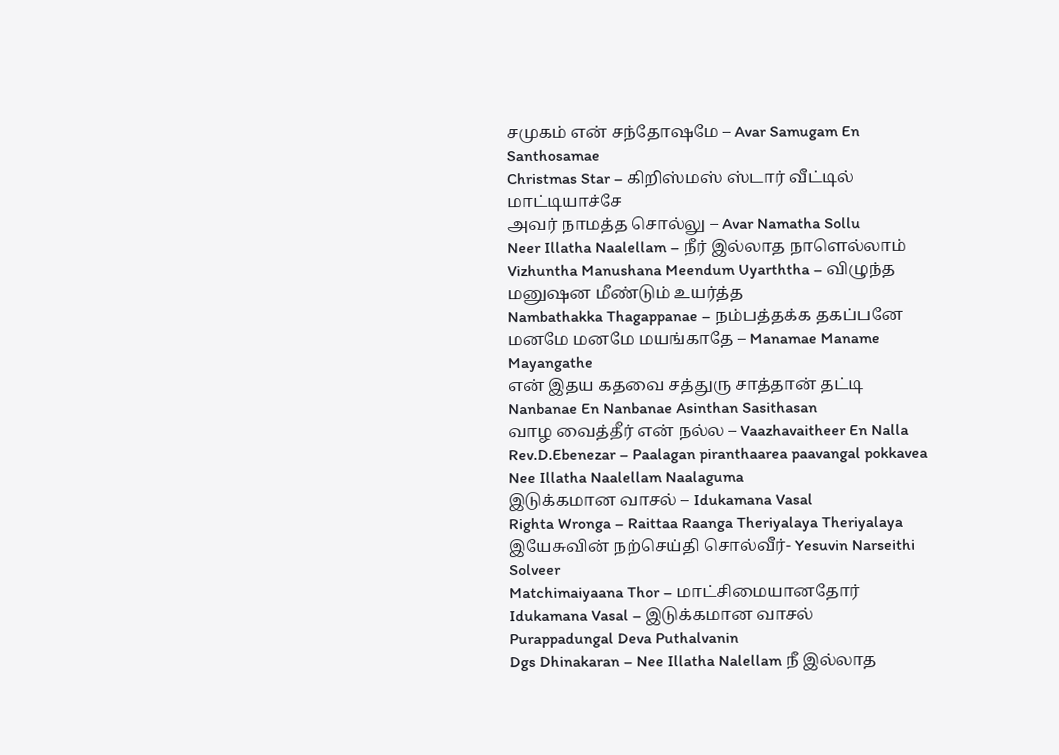சமுகம் என் சந்தோஷமே – Avar Samugam En Santhosamae
Christmas Star – கிறிஸ்மஸ் ஸ்டார் வீட்டில் மாட்டியாச்சே
அவர் நாமத்த சொல்லு – Avar Namatha Sollu
Neer Illatha Naalellam – நீர் இல்லாத நாளெல்லாம்
Vizhuntha Manushana Meendum Uyarththa – விழுந்த மனுஷன மீண்டும் உயர்த்த
Nambathakka Thagappanae – நம்பத்தக்க தகப்பனே
மனமே மனமே மயங்காதே – Manamae Maname Mayangathe
என் இதய கதவை சத்துரு சாத்தான் தட்டி
Nanbanae En Nanbanae Asinthan Sasithasan
வாழ வைத்தீர் என் நல்ல – Vaazhavaitheer En Nalla
Rev.D.Ebenezar – Paalagan piranthaarea paavangal pokkavea
Nee Illatha Naalellam Naalaguma
இடுக்கமான வாசல் – Idukamana Vasal
Righta Wronga – Raittaa Raanga Theriyalaya Theriyalaya
இயேசுவின் நற்செய்தி சொல்வீர்- Yesuvin Narseithi Solveer
Matchimaiyaana Thor – மாட்சிமையானதோர்
Idukamana Vasal – இடுக்கமான வாசல்
Purappadungal Deva Puthalvanin
Dgs Dhinakaran – Nee Illatha Nalellam நீ இல்லாத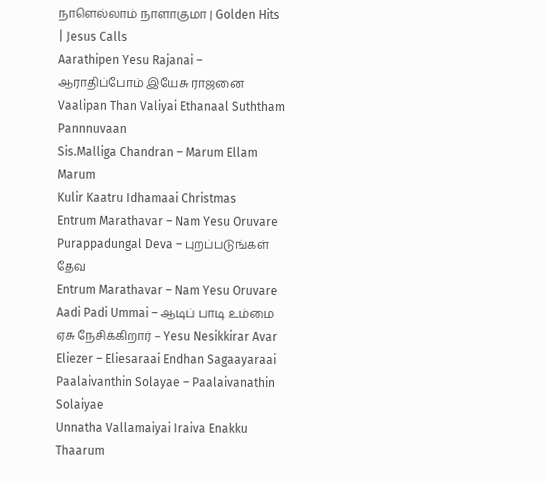நாளெல்லாம் நாளாகுமா | Golden Hits | Jesus Calls
Aarathipen Yesu Rajanai – ஆராதிப்போம் இயேசு ராஜனை
Vaalipan Than Valiyai Ethanaal Suththam Pannnuvaan
Sis.Malliga Chandran – Marum Ellam Marum
Kulir Kaatru Idhamaai Christmas
Entrum Marathavar – Nam Yesu Oruvare
Purappadungal Deva – புறப்படுங்கள் தேவ
Entrum Marathavar – Nam Yesu Oruvare
Aadi Padi Ummai – ஆடிப் பாடி உம்மை
ஏசு நேசிக்கிறார் – Yesu Nesikkirar Avar
Eliezer – Eliesaraai Endhan Sagaayaraai
Paalaivanthin Solayae – Paalaivanathin Solaiyae
Unnatha Vallamaiyai Iraiva Enakku Thaarum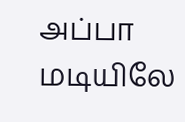அப்பா மடியிலே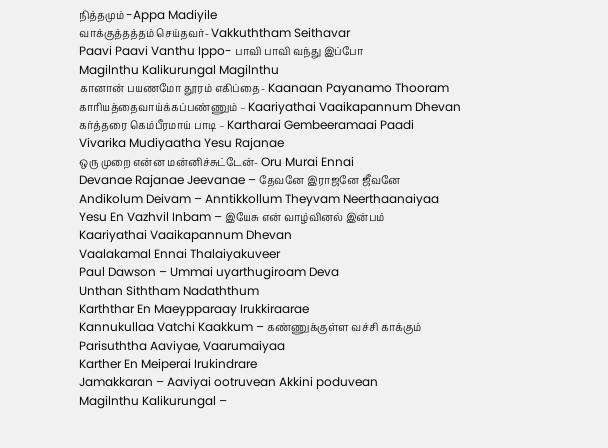நித்தமும் -Appa Madiyile
வாக்குத்தத்தம் செய்தவர்- Vakkuththam Seithavar
Paavi Paavi Vanthu Ippo- பாவி பாவி வந்து இப்போ
Magilnthu Kalikurungal Magilnthu
கானான் பயணமோ தூரம் எகிப்தை- Kaanaan Payanamo Thooram
காரியத்தைவாய்க்கப்பண்ணும் – Kaariyathai Vaaikapannum Dhevan
கர்த்தரை கெம்பீரமாய் பாடி – Kartharai Gembeeramaai Paadi
Vivarika Mudiyaatha Yesu Rajanae
ஒரு முறை என்ன மன்னிச்சுட்டேன்- Oru Murai Ennai
Devanae Rajanae Jeevanae – தேவனே இராஜனே ஜீவனே
Andikolum Deivam – Anntikkollum Theyvam Neerthaanaiyaa
Yesu En Vazhvil Inbam – இயேசு என் வாழ்வினல் இன்பம்
Kaariyathai Vaaikapannum Dhevan
Vaalakamal Ennai Thalaiyakuveer
Paul Dawson – Ummai uyarthugiroam Deva
Unthan Siththam Nadaththum
Karththar En Maeypparaay Irukkiraarae
Kannukullaa Vatchi Kaakkum – கண்ணுக்குள்ள வச்சி காக்கும்
Parisuththa Aaviyae, Vaarumaiyaa
Karther En Meiperai Irukindrare
Jamakkaran – Aaviyai ootruvean Akkini poduvean
Magilnthu Kalikurungal –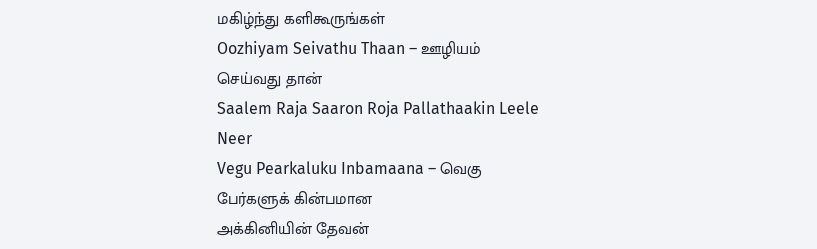மகிழ்ந்து களிகூருங்கள்
Oozhiyam Seivathu Thaan – ஊழியம் செய்வது தான்
Saalem Raja Saaron Roja Pallathaakin Leele Neer
Vegu Pearkaluku Inbamaana – வெகு பேர்களுக் கின்பமான
அக்கினியின் தேவன்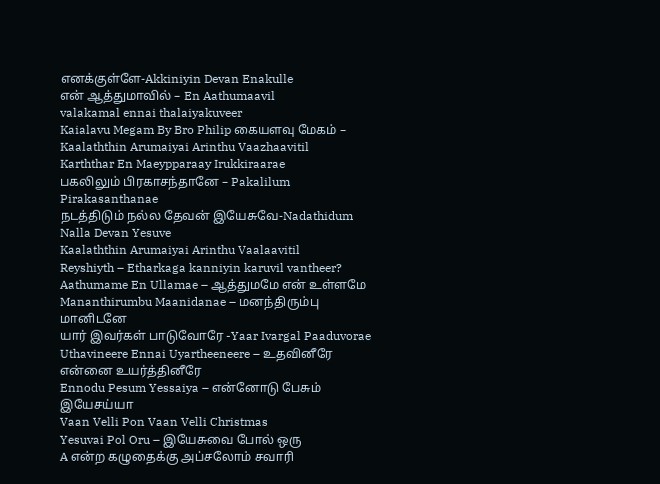எனக்குள்ளே-Akkiniyin Devan Enakulle
என் ஆத்துமாவில் – En Aathumaavil
valakamal ennai thalaiyakuveer
Kaialavu Megam By Bro Philip கையளவு மேகம் –
Kaalaththin Arumaiyai Arinthu Vaazhaavitil
Karththar En Maeypparaay Irukkiraarae
பகலிலும் பிரகாசந்தானே – Pakalilum Pirakasanthanae
நடத்திடும் நல்ல தேவன் இயேசுவே-Nadathidum Nalla Devan Yesuve
Kaalaththin Arumaiyai Arinthu Vaalaavitil
Reyshiyth – Etharkaga kanniyin karuvil vantheer?
Aathumame En Ullamae – ஆத்துமமே என் உள்ளமே
Mananthirumbu Maanidanae – மனந்திரும்பு மானிடனே
யார் இவர்கள் பாடுவோரே -Yaar Ivargal Paaduvorae
Uthavineere Ennai Uyartheeneere – உதவினீரே என்னை உயர்த்தினீரே
Ennodu Pesum Yessaiya – என்னோடு பேசும் இயேசய்யா
Vaan Velli Pon Vaan Velli Christmas
Yesuvai Pol Oru – இயேசுவை போல் ஒரு
A என்ற கழுதைக்கு அப்சலோம் சவாரி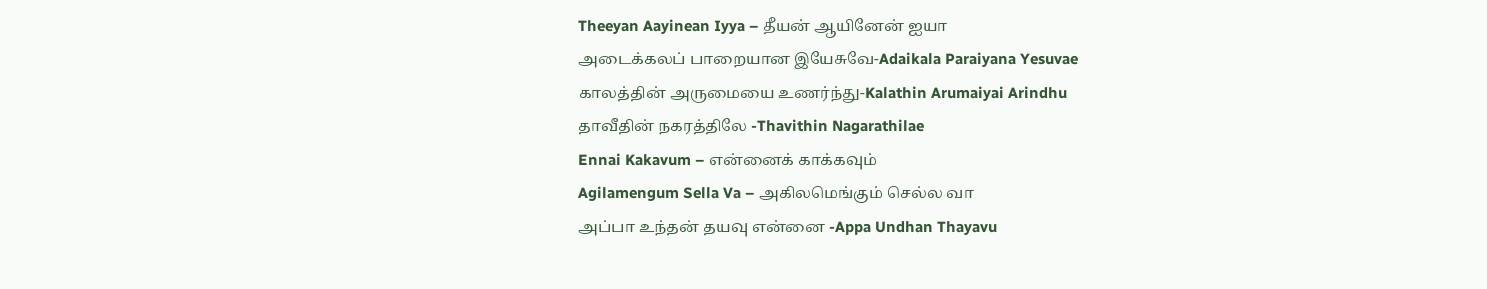Theeyan Aayinean Iyya – தீயன் ஆயினேன் ஐயா
அடைக்கலப் பாறையான இயேசுவே-Adaikala Paraiyana Yesuvae
காலத்தின் அருமையை உணர்ந்து-Kalathin Arumaiyai Arindhu
தாவீதின் நகரத்திலே -Thavithin Nagarathilae
Ennai Kakavum – என்னைக் காக்கவும்
Agilamengum Sella Va – அகிலமெங்கும் செல்ல வா
அப்பா உந்தன் தயவு என்னை -Appa Undhan Thayavu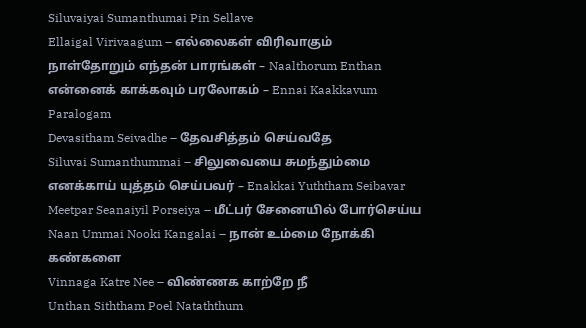Siluvaiyai Sumanthumai Pin Sellave
Ellaigal Virivaagum – எல்லைகள் விரிவாகும்
நாள்தோறும் எந்தன் பாரங்கள் – Naalthorum Enthan
என்னைக் காக்கவும் பரலோகம் – Ennai Kaakkavum Paralogam
Devasitham Seivadhe – தேவசித்தம் செய்வதே
Siluvai Sumanthummai – சிலுவையை சுமந்தும்மை
எனக்காய் யுத்தம் செய்பவர் – Enakkai Yuththam Seibavar
Meetpar Seanaiyil Porseiya – மீட்பர் சேனையில் போர்செய்ய
Naan Ummai Nooki Kangalai – நான் உம்மை நோக்கி கண்களை
Vinnaga Katre Nee – விண்ணக காற்றே நீ
Unthan Siththam Poel Nataththum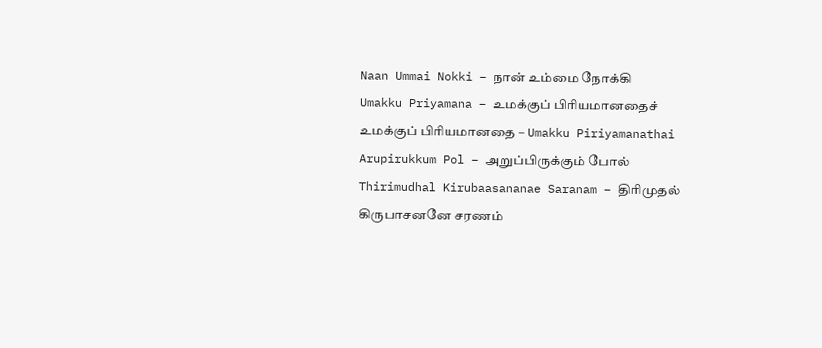Naan Ummai Nokki – நான் உம்மை நோக்கி
Umakku Priyamana – உமக்குப் பிரியமானதைச்
உமக்குப் பிரியமானதை – Umakku Piriyamanathai
Arupirukkum Pol – அறுப்பிருக்கும் போல்
Thirimudhal Kirubaasananae Saranam – திரிமுதல் கிருபாசனனே சரணம்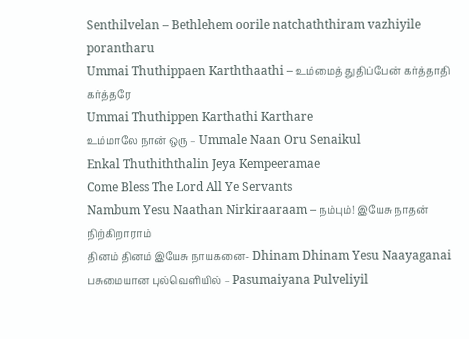Senthilvelan – Bethlehem oorile natchaththiram vazhiyile porantharu
Ummai Thuthippaen Karththaathi – உம்மைத் துதிப்பேன் கர்த்தாதி கர்த்தரே
Ummai Thuthippen Karthathi Karthare
உம்மாலே நான் ஒரு – Ummale Naan Oru Senaikul
Enkal Thuthiththalin Jeya Kempeeramae
Come Bless The Lord All Ye Servants
Nambum Yesu Naathan Nirkiraaraam – நம்பும்! இயேசு நாதன் நிற்கிறாராம்
தினம் தினம் இயேசு நாயகனை- Dhinam Dhinam Yesu Naayaganai
பசுமையான புல்வெளியில் – Pasumaiyana Pulveliyil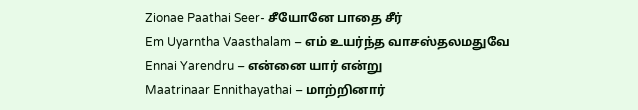Zionae Paathai Seer- சீயோனே பாதை சீர்
Em Uyarntha Vaasthalam – எம் உயர்ந்த வாசஸ்தலமதுவே
Ennai Yarendru – என்னை யார் என்று
Maatrinaar Ennithayathai – மாற்றினார்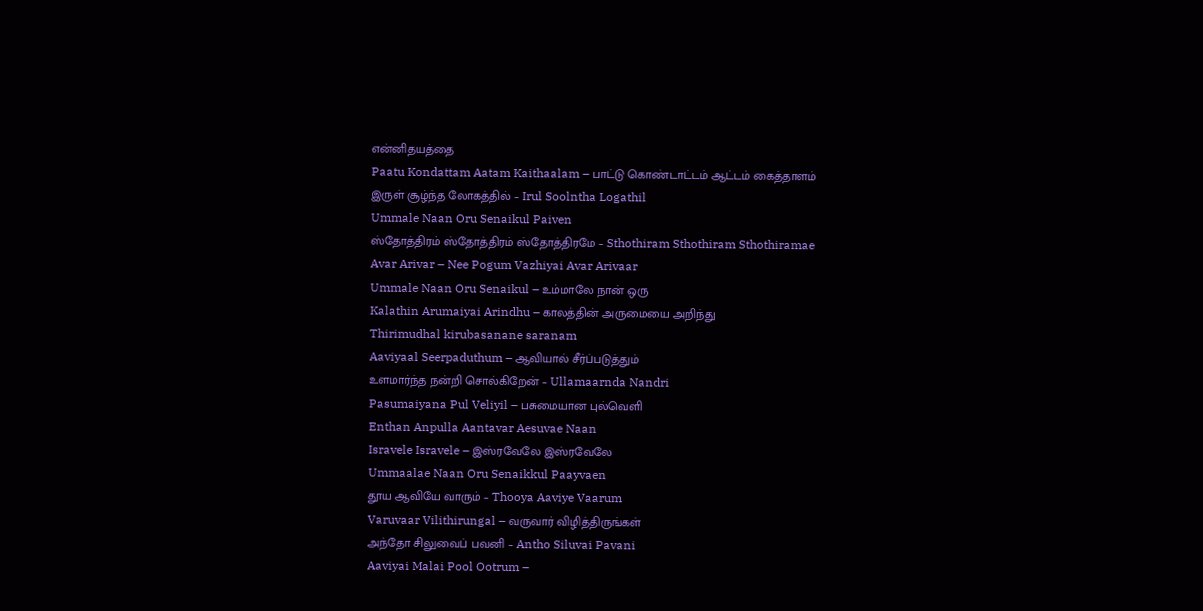என்னிதயத்தை
Paatu Kondattam Aatam Kaithaalam – பாட்டு கொண்டாட்டம் ஆட்டம் கைத்தாளம்
இருள் சூழ்ந்த லோகத்தில் – Irul Soolntha Logathil
Ummale Naan Oru Senaikul Paiven
ஸ்தோத்திரம் ஸ்தோத்திரம் ஸ்தோத்திரமே – Sthothiram Sthothiram Sthothiramae
Avar Arivar – Nee Pogum Vazhiyai Avar Arivaar
Ummale Naan Oru Senaikul – உம்மாலே நான் ஒரு
Kalathin Arumaiyai Arindhu – காலத்தின் அருமையை அறிந்து
Thirimudhal kirubasanane saranam
Aaviyaal Seerpaduthum – ஆவியால் சீர்ப்படுத்தும்
உளமார்ந்த நன்றி சொல்கிறேன் – Ullamaarnda Nandri
Pasumaiyana Pul Veliyil – பசுமையான புல்வெளி
Enthan Anpulla Aantavar Aesuvae Naan
Isravele Isravele – இஸ்ரவேலே இஸ்ரவேலே
Ummaalae Naan Oru Senaikkul Paayvaen
தூய ஆவியே வாரும் – Thooya Aaviye Vaarum
Varuvaar Vilithirungal – வருவார் விழித்திருங்கள்
அந்தோ சிலுவைப் பவனி – Antho Siluvai Pavani
Aaviyai Malai Pool Ootrum –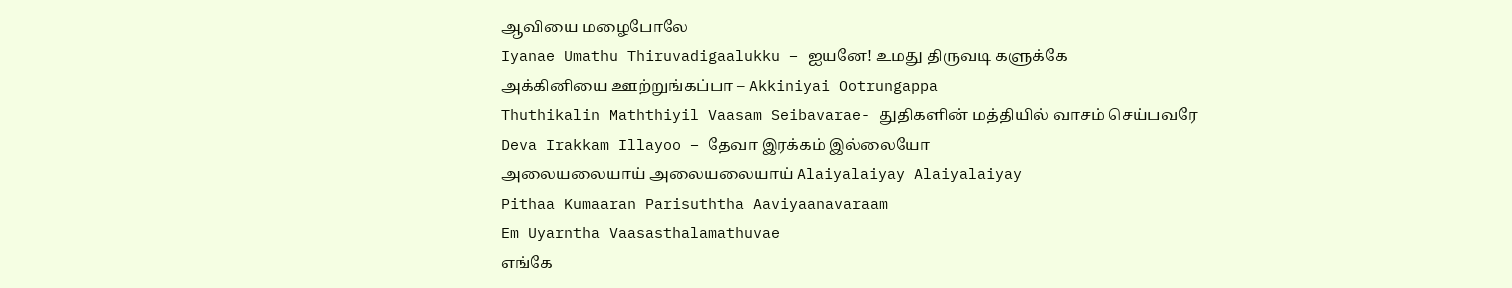ஆவியை மழைபோலே
Iyanae Umathu Thiruvadigaalukku – ஐயனே! உமது திருவடி களுக்கே
அக்கினியை ஊற்றுங்கப்பா – Akkiniyai Ootrungappa
Thuthikalin Maththiyil Vaasam Seibavarae- துதிகளின் மத்தியில் வாசம் செய்பவரே
Deva Irakkam Illayoo – தேவா இரக்கம் இல்லையோ
அலையலையாய் அலையலையாய் Alaiyalaiyay Alaiyalaiyay
Pithaa Kumaaran Parisuththa Aaviyaanavaraam
Em Uyarntha Vaasasthalamathuvae
எங்கே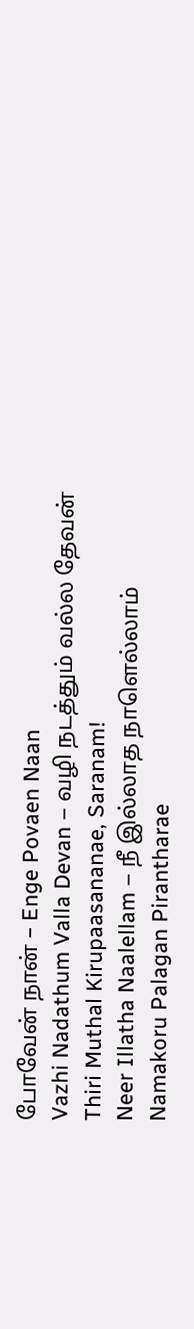போவேன் நான் – Enge Povaen Naan
Vazhi Nadathum Valla Devan – வழி நடத்தும் வல்ல தேவன்
Thiri Muthal Kirupaasananae, Saranam!
Neer Illatha Naalellam – நீ இல்லாத நாளெல்லாம்
Namakoru Palagan Pirantharae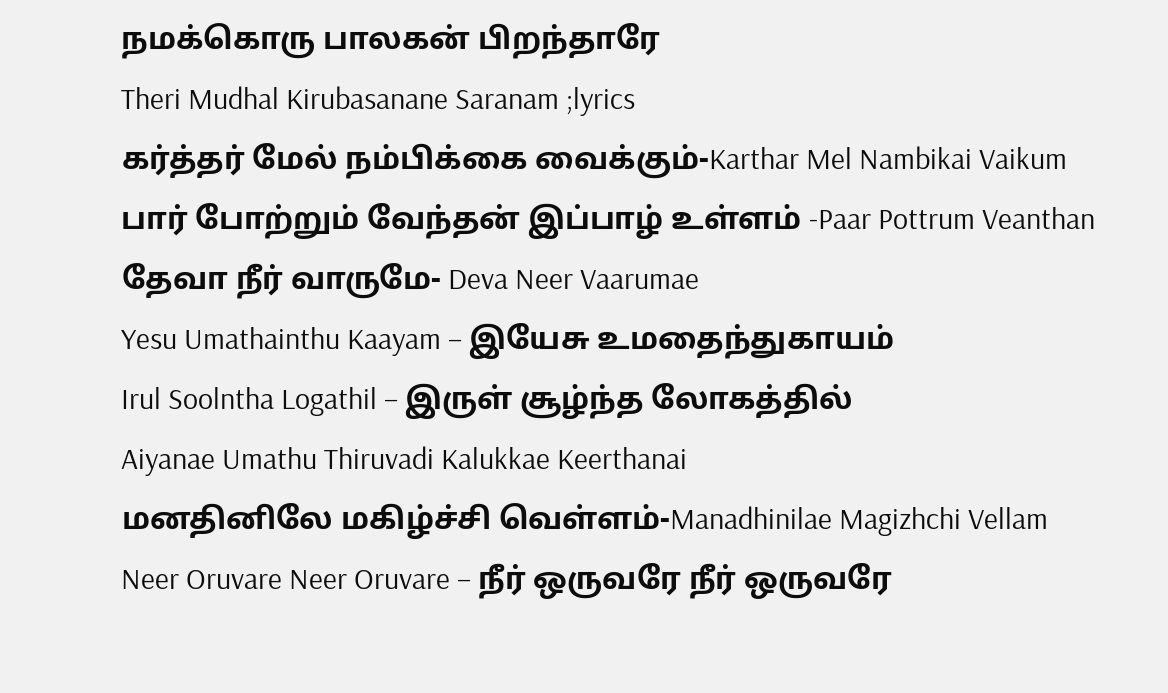நமக்கொரு பாலகன் பிறந்தாரே
Theri Mudhal Kirubasanane Saranam ;lyrics
கர்த்தர் மேல் நம்பிக்கை வைக்கும்-Karthar Mel Nambikai Vaikum
பார் போற்றும் வேந்தன் இப்பாழ் உள்ளம் -Paar Pottrum Veanthan
தேவா நீர் வாருமே- Deva Neer Vaarumae
Yesu Umathainthu Kaayam – இயேசு உமதைந்துகாயம்
Irul Soolntha Logathil – இருள் சூழ்ந்த லோகத்தில்
Aiyanae Umathu Thiruvadi Kalukkae Keerthanai
மனதினிலே மகிழ்ச்சி வெள்ளம்-Manadhinilae Magizhchi Vellam
Neer Oruvare Neer Oruvare – நீர் ஒருவரே நீர் ஒருவரே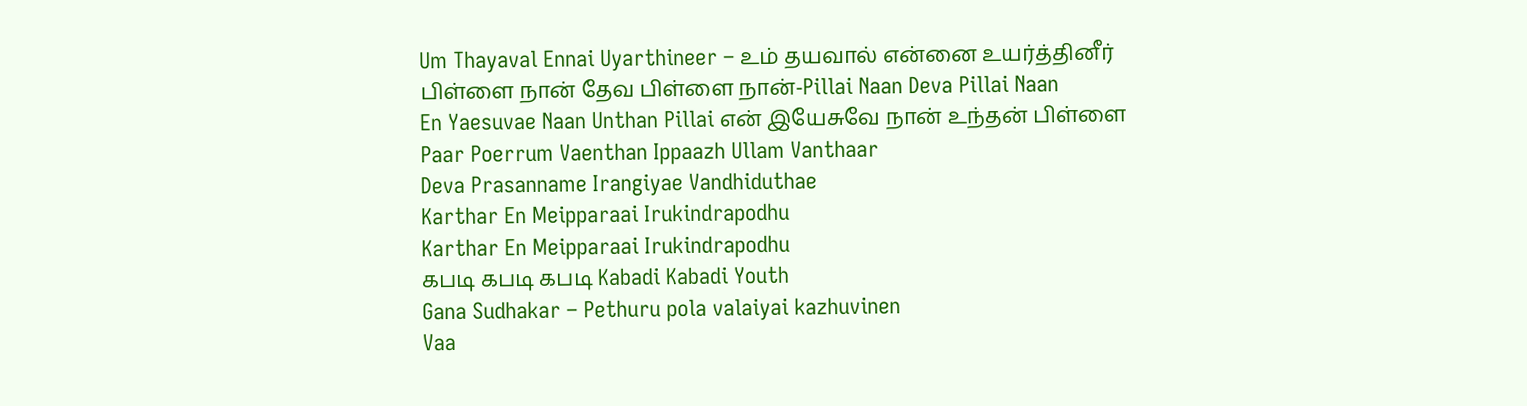Um Thayaval Ennai Uyarthineer – உம் தயவால் என்னை உயர்த்தினீர்
பிள்ளை நான் தேவ பிள்ளை நான்-Pillai Naan Deva Pillai Naan
En Yaesuvae Naan Unthan Pillai என் இயேசுவே நான் உந்தன் பிள்ளை
Paar Poerrum Vaenthan Ippaazh Ullam Vanthaar
Deva Prasanname Irangiyae Vandhiduthae
Karthar En Meipparaai Irukindrapodhu
Karthar En Meipparaai Irukindrapodhu
கபடி கபடி கபடி Kabadi Kabadi Youth
Gana Sudhakar – Pethuru pola valaiyai kazhuvinen
Vaa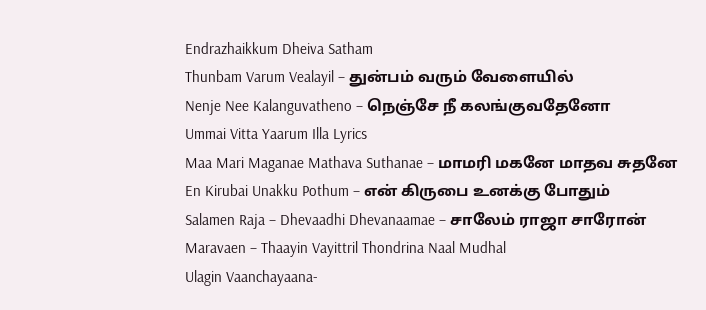Endrazhaikkum Dheiva Satham
Thunbam Varum Vealayil – துன்பம் வரும் வேளையில்
Nenje Nee Kalanguvatheno – நெஞ்சே நீ கலங்குவதேனோ
Ummai Vitta Yaarum Illa Lyrics
Maa Mari Maganae Mathava Suthanae – மாமரி மகனே மாதவ சுதனே
En Kirubai Unakku Pothum – என் கிருபை உனக்கு போதும்
Salamen Raja – Dhevaadhi Dhevanaamae – சாலேம் ராஜா சாரோன்
Maravaen – Thaayin Vayittril Thondrina Naal Mudhal
Ulagin Vaanchayaana-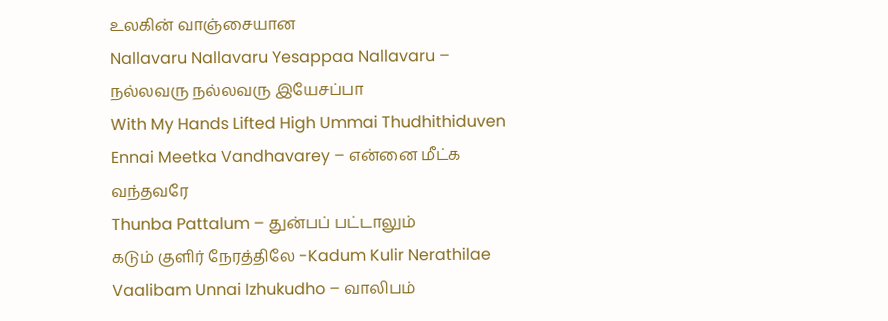உலகின் வாஞ்சையான
Nallavaru Nallavaru Yesappaa Nallavaru – நல்லவரு நல்லவரு இயேசப்பா
With My Hands Lifted High Ummai Thudhithiduven
Ennai Meetka Vandhavarey – என்னை மீட்க வந்தவரே
Thunba Pattalum – துன்பப் பட்டாலும்
கடும் குளிர் நேரத்திலே -Kadum Kulir Nerathilae
Vaalibam Unnai Izhukudho – வாலிபம்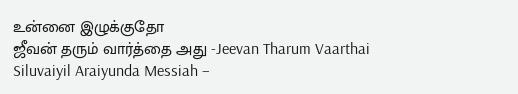உன்னை இழுக்குதோ
ஜீவன் தரும் வார்த்தை அது -Jeevan Tharum Vaarthai
Siluvaiyil Araiyunda Messiah –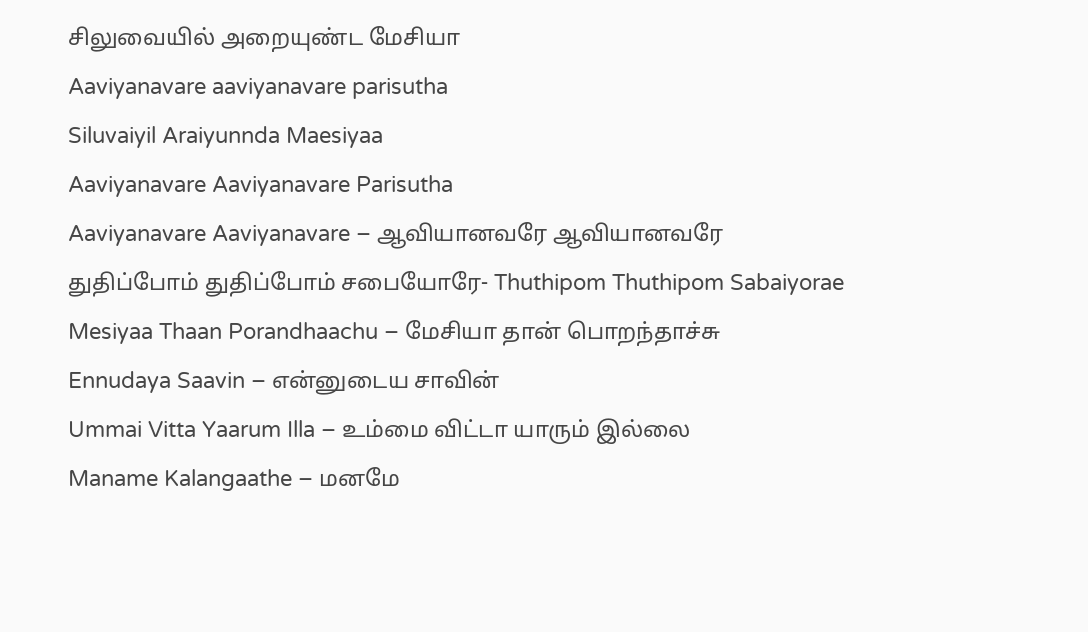சிலுவையில் அறையுண்ட மேசியா
Aaviyanavare aaviyanavare parisutha
Siluvaiyil Araiyunnda Maesiyaa
Aaviyanavare Aaviyanavare Parisutha
Aaviyanavare Aaviyanavare – ஆவியானவரே ஆவியானவரே
துதிப்போம் துதிப்போம் சபையோரே- Thuthipom Thuthipom Sabaiyorae
Mesiyaa Thaan Porandhaachu – மேசியா தான் பொறந்தாச்சு
Ennudaya Saavin – என்னுடைய சாவின்
Ummai Vitta Yaarum Illa – உம்மை விட்டா யாரும் இல்லை
Maname Kalangaathe – மனமே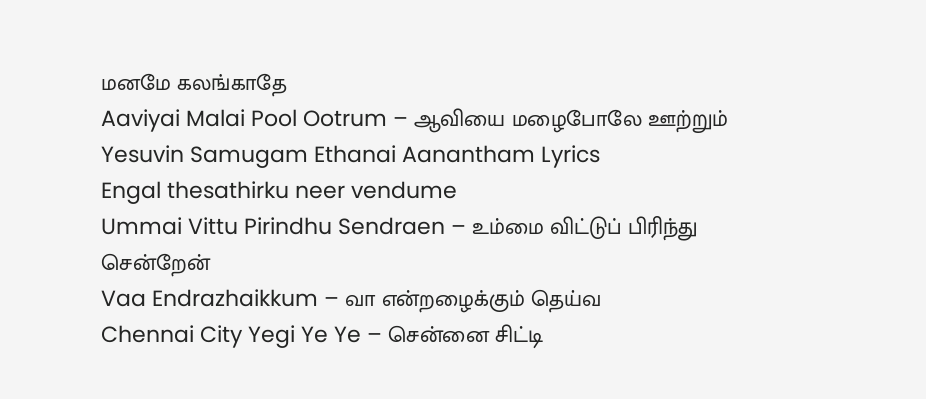மனமே கலங்காதே
Aaviyai Malai Pool Ootrum – ஆவியை மழைபோலே ஊற்றும்
Yesuvin Samugam Ethanai Aanantham Lyrics
Engal thesathirku neer vendume
Ummai Vittu Pirindhu Sendraen – உம்மை விட்டுப் பிரிந்து சென்றேன்
Vaa Endrazhaikkum – வா என்றழைக்கும் தெய்வ
Chennai City Yegi Ye Ye – சென்னை சிட்டி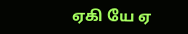ஏகி யே ஏ